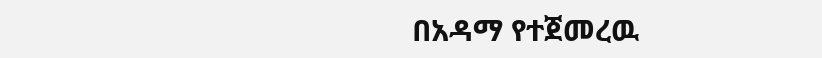በአዳማ የተጀመረዉ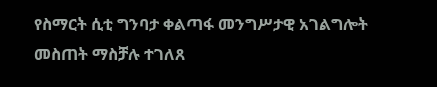የስማርት ሲቲ ግንባታ ቀልጣፋ መንግሥታዊ አገልግሎት መስጠት ማስቻሉ ተገለጸ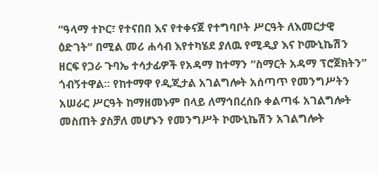“ዓላማ ተኮር፣ የተናበበ እና የተቀናጀ የተግባቦት ሥርዓት ለእመርታዊ ዕድገት” በሚል መሪ ሐሳብ እየተካሄደ ያለዉ የሚዲያ እና ኮሙኒኬሽን ዘርፍ የጋራ ጉባኤ ተሳታፊዎች የአዳማ ከተማን “ስማርት አዳማ ፕሮጀክትን” ጎብኝተዋል፡፡ የከተማዋ የዲጂታል አገልግሎት አሰጣጥ የመንግሥትን አሠራር ሥርዓት ከማዘመኑም በላይ ለማኅበረሰቡ ቀልጣፋ አገልግሎት መስጠት ያስቻለ መሆኑን የመንግሥት ኮሙኒኬሽን አገልግሎት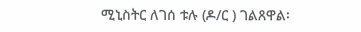ሚኒስትር ለገሰ ቱሉ (ዶ/ር ) ገልጸዋል፡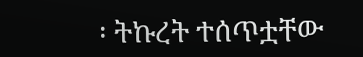፡ ትኩረት ተሰጥቷቸው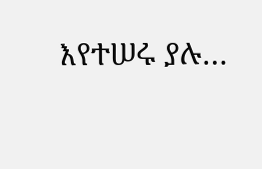እየተሠሩ ያሉ…